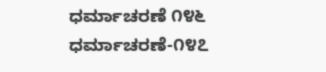ಧರ್ಮಾಚರಣೆ ೧೪೬
ಧರ್ಮಾಚರಣೆ-೧೪೭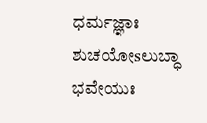ಧರ್ಮಜ್ಞಾಃ ಶುಚಯೋsಲುಬ್ಧಾ ಭವೇಯುಃ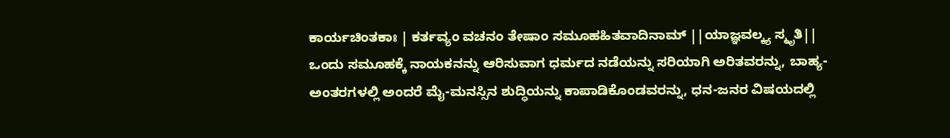ಕಾರ್ಯಚಿಂತಕಾಃ | ಕರ್ತವ್ಯಂ ವಚನಂ ತೇಷಾಂ ಸಮೂಹಹಿತವಾದಿನಾಮ್ ||ಯಾಜ್ಞವಲ್ಕ್ಯ ಸ್ಮೃತಿ||
ಒಂದು ಸಮೂಹಕ್ಕೆ ನಾಯಕನನ್ನು ಆರಿಸುವಾಗ ಧರ್ಮದ ನಡೆಯನ್ನು ಸರಿಯಾಗಿ ಅರಿತವರನ್ನು, ಬಾಹ್ಯ-ಅಂತರಗಳಲ್ಲಿ ಅಂದರೆ ಮೈ-ಮನಸ್ಸಿನ ಶುದ್ಧಿಯನ್ನು ಕಾಪಾಡಿಕೊಂಡವರನ್ನು, ಧನ-ಜನರ ವಿಷಯದಲ್ಲಿ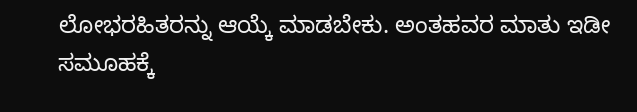ಲೋಭರಹಿತರನ್ನು ಆಯ್ಕೆ ಮಾಡಬೇಕು. ಅಂತಹವರ ಮಾತು ಇಡೀ ಸಮೂಹಕ್ಕೆ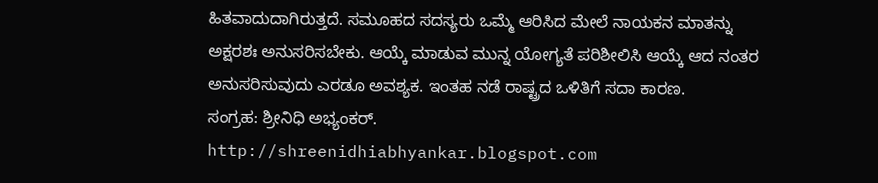ಹಿತವಾದುದಾಗಿರುತ್ತದೆ. ಸಮೂಹದ ಸದಸ್ಯರು ಒಮ್ಮೆ ಆರಿಸಿದ ಮೇಲೆ ನಾಯಕನ ಮಾತನ್ನು ಅಕ್ಷರಶಃ ಅನುಸರಿಸಬೇಕು. ಆಯ್ಕೆ ಮಾಡುವ ಮುನ್ನ ಯೋಗ್ಯತೆ ಪರಿಶೀಲಿಸಿ ಆಯ್ಕೆ ಆದ ನಂತರ ಅನುಸರಿಸುವುದು ಎರಡೂ ಅವಶ್ಯಕ. ಇಂತಹ ನಡೆ ರಾಷ್ಟ್ರದ ಒಳಿತಿಗೆ ಸದಾ ಕಾರಣ.
ಸಂಗ್ರಹ: ಶ್ರೀನಿಧಿ ಅಭ್ಯಂಕರ್.
http://shreenidhiabhyankar.blogspot.com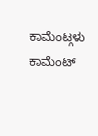ಕಾಮೆಂಟ್ಗಳು
ಕಾಮೆಂಟ್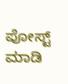ಪೋಸ್ಟ್ ಮಾಡಿ